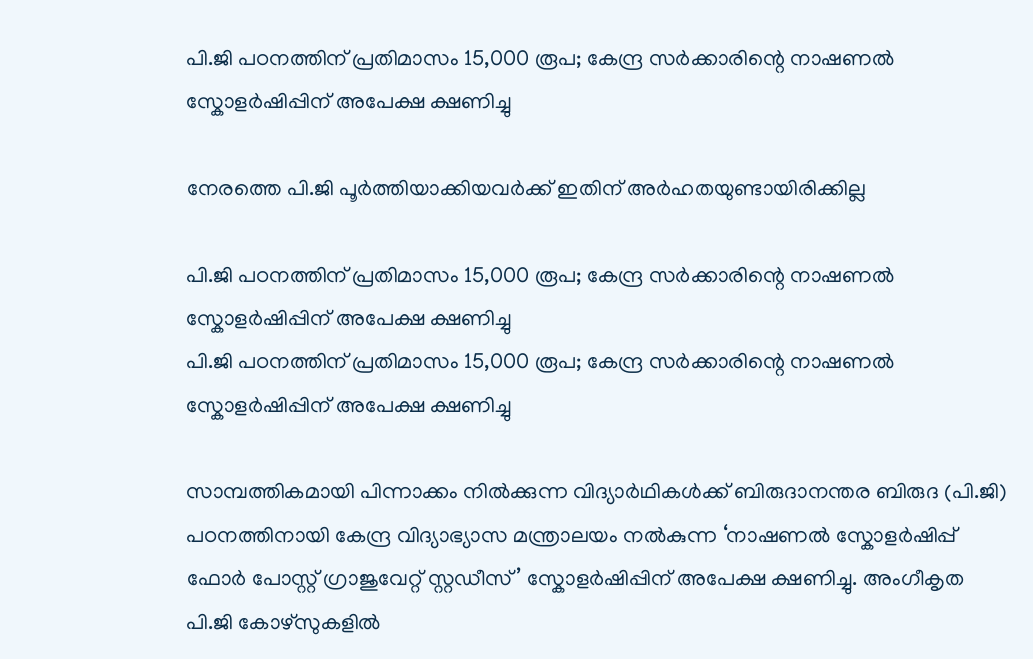പി.ജി പഠനത്തിന് പ്രതിമാസം 15,000 രൂപ; കേന്ദ്ര സർക്കാരിന്റെ നാഷണൽ സ്കോളർഷിപ്പിന് അപേക്ഷ ക്ഷണിച്ചു

നേരത്തെ പി.ജി പൂർത്തിയാക്കിയവർക്ക് ഇതിന് അർഹതയുണ്ടായിരിക്കില്ല

പി.ജി പഠനത്തിന് പ്രതിമാസം 15,000 രൂപ; കേന്ദ്ര സർക്കാരിന്റെ നാഷണൽ സ്കോളർഷിപ്പിന് അപേക്ഷ ക്ഷണിച്ചു
പി.ജി പഠനത്തിന് പ്രതിമാസം 15,000 രൂപ; കേന്ദ്ര സർക്കാരിന്റെ നാഷണൽ സ്കോളർഷിപ്പിന് അപേക്ഷ ക്ഷണിച്ചു

സാമ്പത്തികമായി പിന്നാക്കം നിൽക്കുന്ന വിദ്യാർഥികൾക്ക് ബിരുദാനന്തര ബിരുദ (പി.ജി) പഠനത്തിനായി കേന്ദ്ര വിദ്യാഭ്യാസ മന്ത്രാലയം നൽകുന്ന ‘നാഷണൽ സ്കോളർഷിപ്പ് ഫോർ പോസ്റ്റ് ഗ്രാജുവേറ്റ് സ്റ്റഡീസ്’ സ്കോളർഷിപ്പിന് അപേക്ഷ ക്ഷണിച്ചു. അംഗീകൃത പി.ജി കോഴ്സുകളിൽ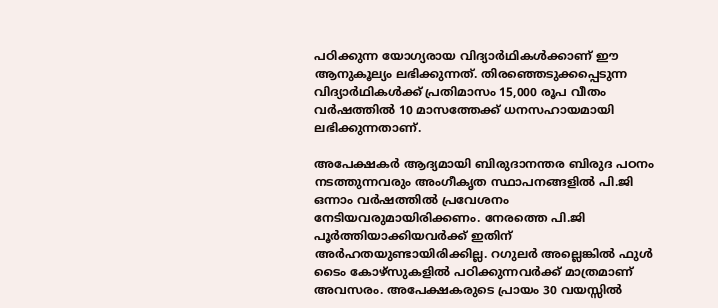പഠിക്കുന്ന യോഗ്യരായ വിദ്യാർഥികൾക്കാണ് ഈ ആനുകൂല്യം ലഭിക്കുന്നത്. തിരഞ്ഞെടുക്കപ്പെടുന്ന വിദ്യാർഥികൾക്ക് പ്രതിമാസം 15,000 രൂപ വീതം വർഷത്തിൽ 10 മാസത്തേക്ക് ധനസഹായമായി ലഭിക്കുന്നതാണ്.

അപേക്ഷകർ ആദ്യമായി ബിരുദാനന്തര ബിരുദ പഠനം നടത്തുന്നവരും അംഗീകൃത സ്ഥാപനങ്ങളിൽ പി.ജി ഒന്നാം വർഷത്തിൽ പ്രവേശനം നേടിയവരുമായിരിക്കണം. നേരത്തെ പി.ജി പൂർത്തിയാക്കിയവർക്ക് ഇതിന് അർഹതയുണ്ടായിരിക്കില്ല. റഗുലർ അല്ലെങ്കിൽ ഫുൾ ടൈം കോഴ്സുകളിൽ പഠിക്കുന്നവർക്ക് മാത്രമാണ് അവസരം. അപേക്ഷകരുടെ പ്രായം 30 വയസ്സിൽ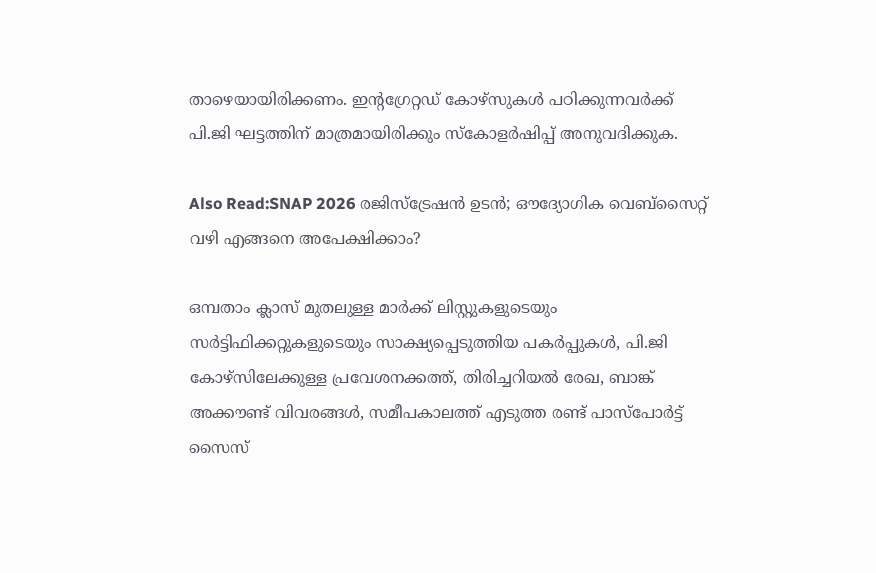താഴെയായിരിക്കണം. ഇന്റഗ്രേറ്റഡ് കോഴ്സുകൾ പഠിക്കുന്നവർക്ക് പി.ജി ഘട്ടത്തിന് മാത്രമായിരിക്കും സ്കോളർഷിപ്പ് അനുവദിക്കുക.

Also Read:SNAP 2026 രജിസ്ട്രേഷൻ ഉടൻ; ഔദ്യോഗിക വെബ്‌സൈറ്റ് വഴി എങ്ങനെ അപേക്ഷിക്കാം?

ഒമ്പതാം ക്ലാസ് മുതലുള്ള മാർക്ക് ലിസ്റ്റുകളുടെയും സർട്ടിഫിക്കറ്റുകളുടെയും സാക്ഷ്യപ്പെടുത്തിയ പകർപ്പുകൾ, പി.ജി കോഴ്സിലേക്കുള്ള പ്രവേശനക്കത്ത്, തിരിച്ചറിയൽ രേഖ, ബാങ്ക് അക്കൗണ്ട് വിവരങ്ങൾ, സമീപകാലത്ത് എടുത്ത രണ്ട് പാസ്‌പോർട്ട് സൈസ്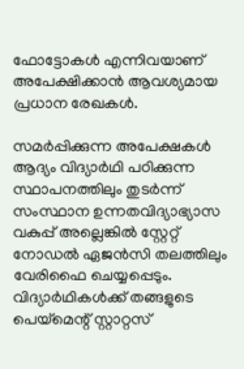ഫോട്ടോകൾ എന്നിവയാണ് അപേക്ഷിക്കാൻ ആവശ്യമായ പ്രധാന രേഖകൾ.

സമർപ്പിക്കുന്ന അപേക്ഷകൾ ആദ്യം വിദ്യാർഥി പഠിക്കുന്ന സ്ഥാപനത്തിലും തുടർന്ന് സംസ്ഥാന ഉന്നതവിദ്യാഭ്യാസ വകുപ്പ് അല്ലെങ്കിൽ സ്റ്റേറ്റ് നോഡൽ ഏജൻസി തലത്തിലും വേരിഫൈ ചെയ്യപ്പെടും. വിദ്യാർഥികൾക്ക് തങ്ങളുടെ പെയ്മെന്റ് സ്റ്റാറ്റസ്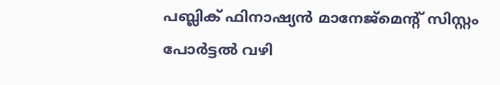പബ്ലിക് ഫിനാഷ്യൻ മാനേജ്മെന്റ് സിസ്റ്റം പോർട്ടൽ വഴി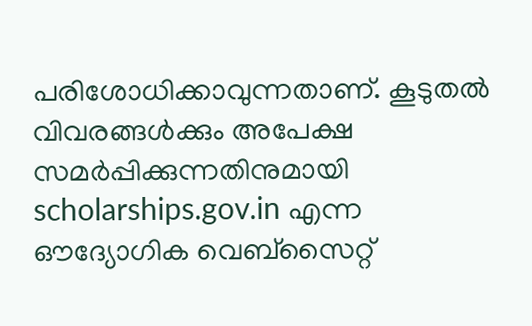പരിശോധിക്കാവുന്നതാണ്. കൂടുതൽ വിവരങ്ങൾക്കും അപേക്ഷ സമർപ്പിക്കുന്നതിനുമായി scholarships.gov.in എന്ന ഔദ്യോഗിക വെബ്‌സൈറ്റ്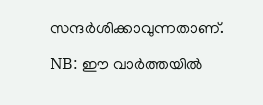സന്ദർശിക്കാവുന്നതാണ്.

NB: ഈ വാർത്തയിൽ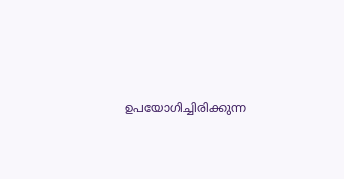ഉപയോഗിച്ചിരിക്കുന്ന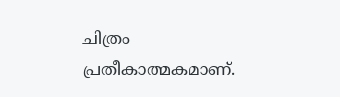ചിത്രം പ്രതീകാത്മകമാണ്.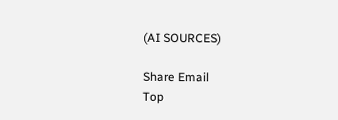(AI SOURCES)

Share Email
Top